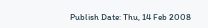Publish Date: Thu, 14 Feb 2008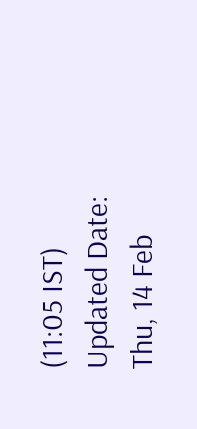(11:05 IST)
Updated Date: Thu, 14 Feb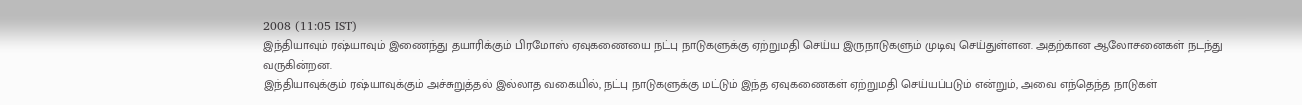2008 (11:05 IST)
இந்தியாவும் ரஷ்யாவும் இணைந்து தயாரிக்கும் பிரமோஸ் ஏவுகணையை நட்பு நாடுகளுக்கு ஏற்றுமதி செய்ய இருநாடுகளும் முடிவு செய்துள்ளன. அதற்கான ஆலோசனைகள் நடந்து வருகின்றன.
இந்தியாவுக்கும் ரஷ்யாவுக்கும் அச்சுறுத்தல் இல்லாத வகையில், நட்பு நாடுகளுக்கு மட்டும் இந்த ஏவுகணைகள் ஏற்றுமதி செய்யப்படும் என்றும், அவை எந்தெந்த நாடுகள்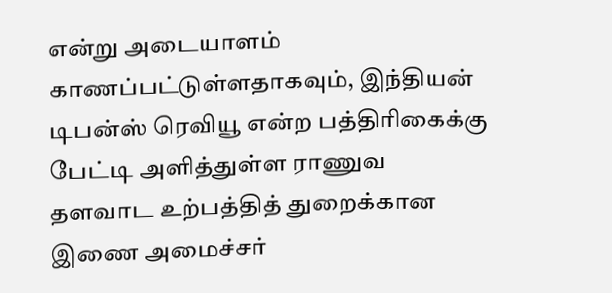என்று அடையாளம் காணப்பட்டுள்ளதாகவும், இந்தியன் டிபன்ஸ் ரெவியூ என்ற பத்திரிகைக்கு பேட்டி அளித்துள்ள ராணுவ தளவாட உற்பத்தித் துறைக்கான இணை அமைச்சர்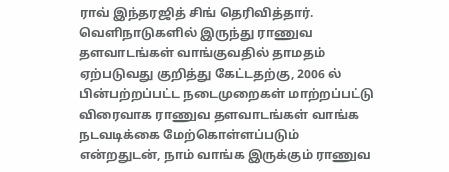ராவ் இந்தரஜித் சிங் தெரிவித்தார்.
வெளிநாடுகளில் இருந்து ராணுவ தளவாடங்கள் வாங்குவதில் தாமதம் ஏற்படுவது குறித்து கேட்டதற்கு, 2006 ல் பின்பற்றப்பட்ட நடைமுறைகள் மாற்றப்பட்டு விரைவாக ராணுவ தளவாடங்கள் வாங்க நடவடிக்கை மேற்கொள்ளப்படும் என்றதுடன், நாம் வாங்க இருக்கும் ராணுவ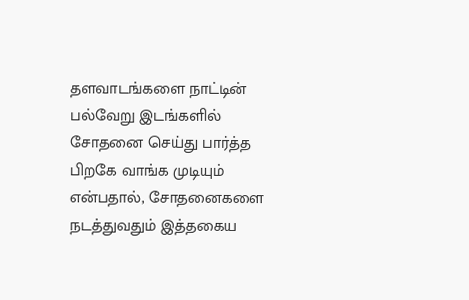தளவாடங்களை நாட்டின் பல்வேறு இடங்களில் சோதனை செய்து பார்த்த பிறகே வாங்க முடியும் என்பதால், சோதனைகளை நடத்துவதும் இத்தகைய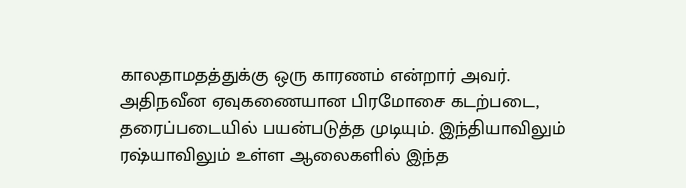காலதாமதத்துக்கு ஒரு காரணம் என்றார் அவர்.
அதிநவீன ஏவுகணையான பிரமோசை கடற்படை, தரைப்படையில் பயன்படுத்த முடியும். இந்தியாவிலும் ரஷ்யாவிலும் உள்ள ஆலைகளில் இந்த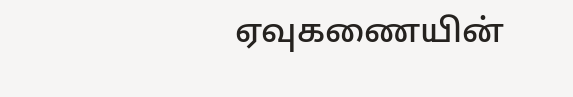ஏவுகணையின்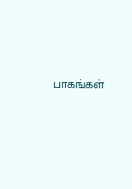பாகங்கள்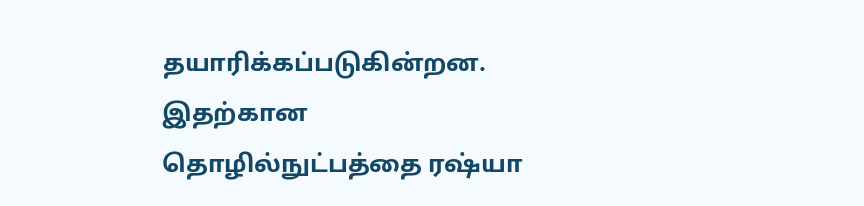தயாரிக்கப்படுகின்றன. இதற்கான தொழில்நுட்பத்தை ரஷ்யா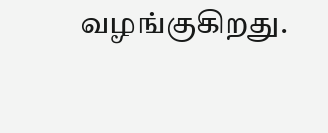வழங்குகிறது.